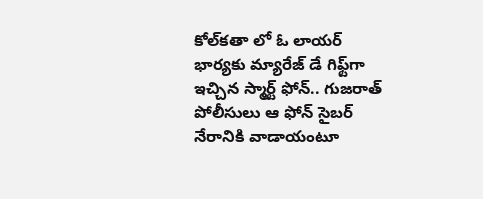కోల్‌కతా లో ఓ లాయర్ భార్యకు మ్యారేజ్ డే గిఫ్ట్‌గా ఇచ్చిన స్మార్ట్ ఫోన్.. గుజరాత్ పోలీసులు ఆ ఫోన్ సైబర్ నేరానికి వాడాయంటూ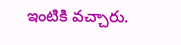ఇంటికి వచ్చారు.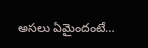అసలు ఏమైందంటే…